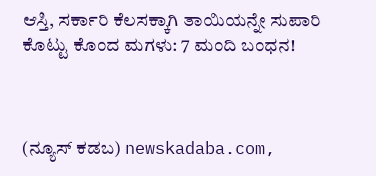ಆಸ್ತಿ, ಸರ್ಕಾರಿ ಕೆಲಸಕ್ಕಾಗಿ ತಾಯಿಯನ್ನೇ ಸುಪಾರಿ ಕೊಟ್ಟು ಕೊಂದ ಮಗಳು: 7 ಮಂದಿ ಬಂಧನ!



(ನ್ಯೂಸ್‌ ಕಡಬ) newskadaba.com,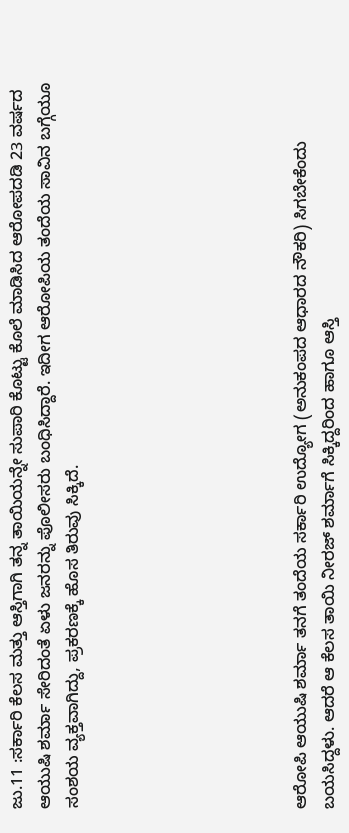ಜು.11 :ಸರ್ಕಾರಿ ಕೆಲಸ ಮತ್ತು ಆಸ್ತಿಗಾಗಿ ತನ್ನ ತಾಯಿಯನ್ನೇ ಸುಪಾರಿ ಕೊಟ್ಟು ಕೊಲೆ ಮಾಡಿಸಿದ ಆರೋಪದಡಿ 23 ವರ್ಷದ ಆಯುಷಿ ಶರ್ಮಾ ಸೇರಿದಂತೆ ಏಳು ಜನರನ್ನು ಪೊಲೀಸರು ಬಂಧಿಸಿದ್ದಾರೆ. ಇದೀಗ ಆರೋಪಿಯ ತಂದೆಯ ಸಾವಿನ ಬಗ್ಗೆಯೂ ಸಂಶಯ ವ್ಯಕ್ತವಾಗಿದ್ದು, ಪ್ರಕರಣಕ್ಕೆ ಹೊಸ ತಿರುವು ಸಿಕ್ಕಿದೆ.







ಆರೋಪಿ ಆಯುಷಿ ಶರ್ಮಾ ತನಗೆ ತಂದೆಯ ಸರ್ಕಾರಿ ಉದ್ಯೋಗ (ಅನುಕಂಪದ ಆಧಾರದ ನೌಕರಿ) ಸಿಗಬೇಕೆಂದು ಬಯಸಿದ್ದಳು. ಆದರೆ ಆ ಕೆಲಸ ತಾಯಿ ನೀರಜ್ ಶರ್ಮಾಗೆ ಸಿಕ್ಕಿದ್ದರಿಂದ ಹಾಗೂ ಆಸ್ತಿ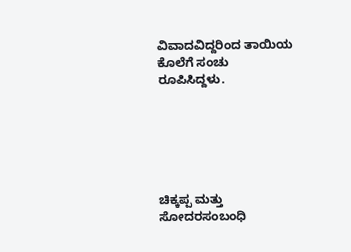ವಿವಾದವಿದ್ದರಿಂದ ತಾಯಿಯ ಕೊಲೆಗೆ ಸಂಚು ರೂಪಿಸಿದ್ದಳು.






ಚಿಕ್ಕಪ್ಪ ಮತ್ತು ಸೋದರಸಂಬಂಧಿ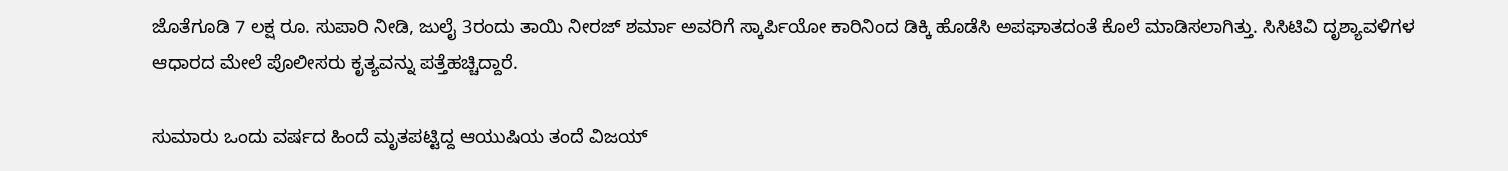ಜೊತೆಗೂಡಿ 7 ಲಕ್ಷ ರೂ. ಸುಪಾರಿ ನೀಡಿ, ಜುಲೈ 3ರಂದು ತಾಯಿ ನೀರಜ್ ಶರ್ಮಾ ಅವರಿಗೆ ಸ್ಕಾರ್ಪಿಯೋ ಕಾರಿನಿಂದ ಡಿಕ್ಕಿ ಹೊಡೆಸಿ ಅಪಘಾತದಂತೆ ಕೊಲೆ ಮಾಡಿಸಲಾಗಿತ್ತು. ಸಿಸಿಟಿವಿ ದೃಶ್ಯಾವಳಿಗಳ ಆಧಾರದ ಮೇಲೆ ಪೊಲೀಸರು ಕೃತ್ಯವನ್ನು ಪತ್ತೆಹಚ್ಚಿದ್ದಾರೆ.

ಸುಮಾರು ಒಂದು ವರ್ಷದ ಹಿಂದೆ ಮೃತಪಟ್ಟಿದ್ದ ಆಯುಷಿಯ ತಂದೆ ವಿಜಯ್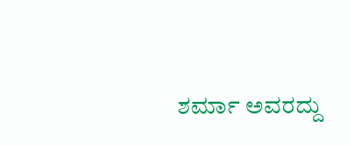ಶರ್ಮಾ ಅವರದ್ದು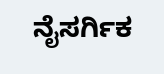ನೈಸರ್ಗಿಕ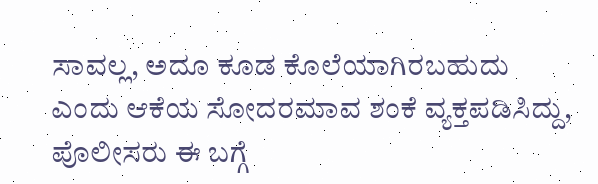ಸಾವಲ್ಲ, ಅದೂ ಕೂಡ ಕೊಲೆಯಾಗಿರಬಹುದು ಎಂದು ಆಕೆಯ ಸೋದರಮಾವ ಶಂಕೆ ವ್ಯಕ್ತಪಡಿಸಿದ್ದು, ಪೊಲೀಸರು ಈ ಬಗ್ಗೆ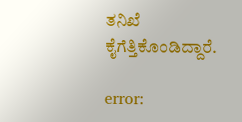ತನಿಖೆ ಕೈಗೆತ್ತಿಕೊಂಡಿದ್ದಾರೆ.

error: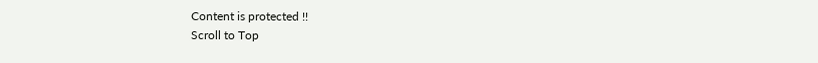Content is protected !!
Scroll to Top